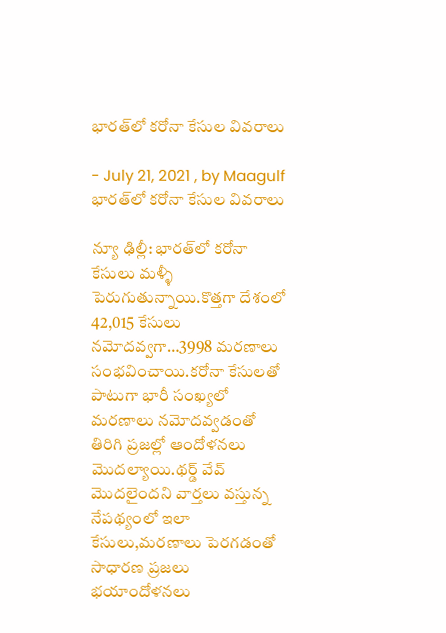భారత్‌లో కరోనా కేసుల వివరాలు

- July 21, 2021 , by Maagulf
భారత్‌లో కరోనా కేసుల వివరాలు

న్యూ ఢిల్లీ: భారత్‌లో క‌రోనా కేసులు మ‌ళ్ళీ పెరుగుతున్నాయి.కొత్త‌గా దేశంలో 42,015 కేసులు న‌మోద‌వ్వ‌గా…3998 మ‌ర‌ణాలు సంభ‌వించాయి.క‌రోనా కేసుల‌తో పాటుగా భారీ సంఖ్య‌లో మ‌ర‌ణాలు న‌మోద‌వ్వ‌డంతో తిరిగి ప్ర‌జ‌ల్లో ఆందోళ‌నలు మొద‌ల్యాయి.థ‌ర్డ్ వేవ్ మొద‌లైంద‌ని వార్త‌లు వ‌స్తున్న నేప‌థ్యంలో ఇలా కేసులు,మ‌ర‌ణాలు పెర‌గడంతో సాధార‌ణ ప్ర‌జ‌లు భ‌యాందోళ‌న‌లు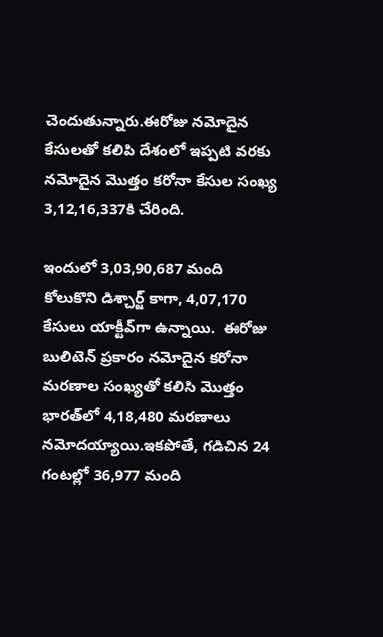చెందుతున్నారు.ఈరోజు న‌మోదైన కేసుల‌తో క‌లిపి దేశంలో ఇప్ప‌టి వ‌ర‌కు న‌మోదైన మొత్తం క‌రోనా కేసుల సంఖ్య 3,12,16,337కి చేరింది.

ఇందులో 3,03,90,687 మంది కోలుకొని డిశ్చార్జ్ కాగా, 4,07,170 కేసులు యాక్టీవ్‌గా ఉన్నాయి.  ఈరోజు బులిటెన్ ప్ర‌కారం న‌మోదైన క‌రోనా మ‌ర‌ణాల సంఖ్య‌తో క‌లిసి మొత్తం భారత్‌లో 4,18,480 మ‌ర‌ణాలు న‌మోద‌య్యాయి.ఇక‌పోతే, గ‌డిచిన 24 గంట‌ల్లో 36,977 మంది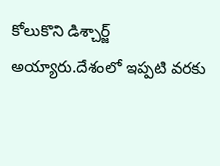కోలుకొని డిశ్చార్జ్ అయ్యారు.దేశంలో ఇప్ప‌టి వ‌ర‌కు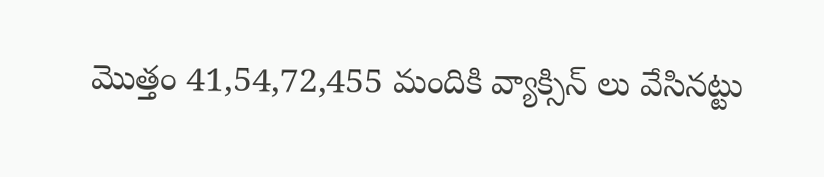మొత్తం 41,54,72,455 మందికి వ్యాక్సిన్ లు వేసిన‌ట్టు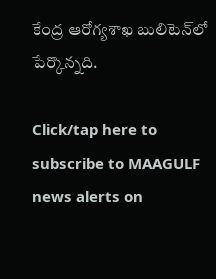కేంద్ర ఆరోగ్య‌శాఖ బులిటెన్‌లో పేర్కొన్న‌ది.

Click/tap here to subscribe to MAAGULF news alerts on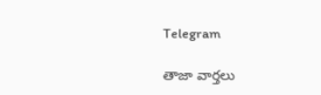Telegram

తాజా వార్తలు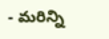- మరిన్ని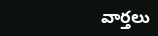వార్తలు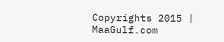Copyrights 2015 | MaaGulf.com